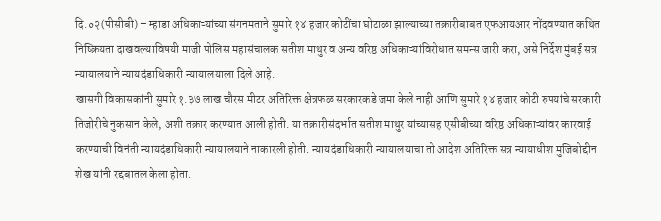दि.०२(पीसीबी) – म्हाडा अधिकाऱ्यांच्या संगनमताने सुमारे १४ हजार कोटींचा घोटाळा झाल्याच्या तक्रारीबाबत एफआयआर नोंदवण्यात कथित निष्क्रियता दाखवल्याविषयी माजी पोलिस महासंचालक सतीश माथुर व अन्य वरिष्ठ अधिकाऱ्यांविरोधात समन्स जारी करा, असे निर्देश मुंबई सत्र न्यायालयाने न्यायदंडाधिकारी न्यायालयाला दिले आहे.
खासगी विकासकांनी सुमारे १.३७ लाख चौरस मीटर अतिरिक्त क्षेत्रफळ सरकारकडे जमा केले नाही आणि सुमारे १४ हजार कोटी रुपयांचे सरकारी तिजोरीचे नुकसान केले, अशी तक्रार करण्यात आली होती. या तक्रारीसंदर्भात सतीश माथुर यांच्यासह एसीबीच्या वरिष्ठ अधिकाऱ्यांवर कारवाई करण्याची विनंती न्यायदंडाधिकारी न्यायालयाने नाकारली होती. न्यायदंडाधिकारी न्यायालयाचा तो आदेश अतिरिक्त सत्र न्यायाधीश मुजिबोद्दीन शेख यांनी रद्दबातल केला होता.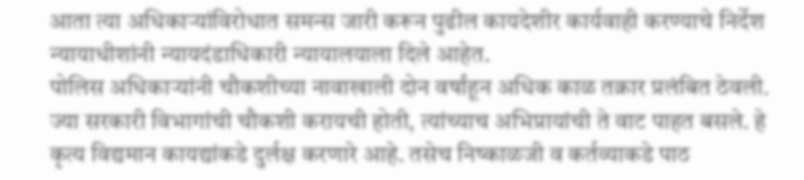आता त्या अधिकाऱ्यांविरोधात समन्स जारी करून पुढील कायदेशीर कार्यवाही करण्याचे निर्देश न्यायाधीशांनी न्यायदंडाधिकारी न्यायालयाला दिले आहेत.
पोलिस अधिकाऱ्यांनी चौकशीच्या नावाखाली दोन वर्षांहून अधिक काळ तक्रार प्रलंबित ठेवली. ज्या सरकारी विभागांची चौकशी करायची होती, त्यांच्याच अभिप्रायांची ते वाट पाहत बसले. हे कृत्य विद्यमान कायद्यांकडे दुर्लक्ष करणारे आहे. तसेच निष्काळजी व कर्तव्याकडे पाठ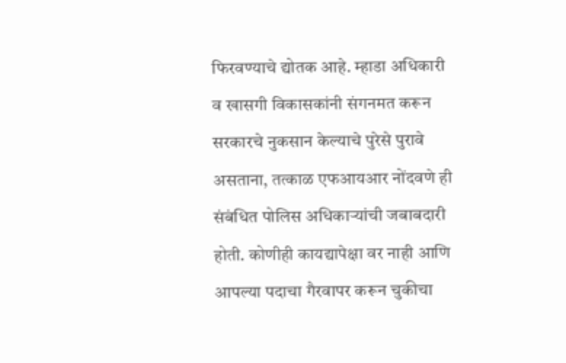फिरवण्याचे द्योतक आहे. म्हाडा अधिकारी व खासगी विकासकांनी संगनमत करून सरकारचे नुकसान केल्याचे पुरेसे पुरावे असताना, तत्काळ एफआयआर नोंदवणे ही संबंधित पोलिस अधिकाऱ्यांची जबाबदारी होती. कोणीही कायद्यापेक्षा वर नाही आणि आपल्या पदाचा गैरवापर करून चुकीचा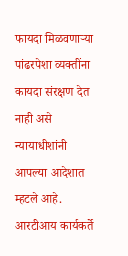फायदा मिळवणाऱ्या पांढरपेशा व्यक्तींना कायदा संरक्षण देत नाही असे न्यायाधीशांनी आपल्या आदेशात म्हटले आहे. आरटीआय कार्यकर्ते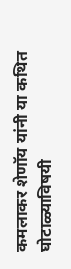कमलाकर शेणॉय यांनी या कथित घोटाळ्याविषयी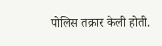पोलिस तक्रार केली होती.